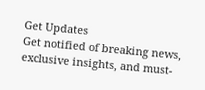Get Updates
Get notified of breaking news, exclusive insights, and must-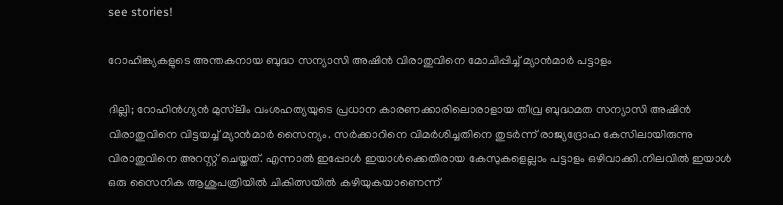see stories!

റോഹിങ്ക്യകളുടെ അന്തകനായ ബുദ്ധ സന്യാസി അഷിന്‍ വിരാതുവിനെ മോചിപ്പിച്ച് മ്യാൻമാർ പട്ടാളം

ദില്ലി; റോഹിന്‍ഗ്യന്‍ മുസ്‌ലിം വംശഹത്യയുടെ പ്രധാന കാരണക്കാരിലൊരാളായ തീവ്ര ബുദ്ധമത സന്യാസി അഷിന്‍ വിരാതുവിനെ വിട്ടയച്ച് മ്യാൻമാർ സൈന്യം. സര്‍ക്കാറിനെ വിമര്‍ശിച്ചതിനെ തുടര്‍ന്ന് രാജ്യദ്രോഹ കേസിലായിരുന്നു വിരാതുവിനെ അറസ്റ്റ് ചെയ്തത്. എന്നാൽ ഇപ്പോൾ ഇയാൾക്കെതിരായ കേസുകളെല്ലാം പട്ടാളം ഒഴിവാക്കി.നിലവിൽ ഇയാൾ ഒരു സൈനിക ആശുപത്രിയിൽ ചികിത്സയിൽ കഴിയുകയാണെന്ന്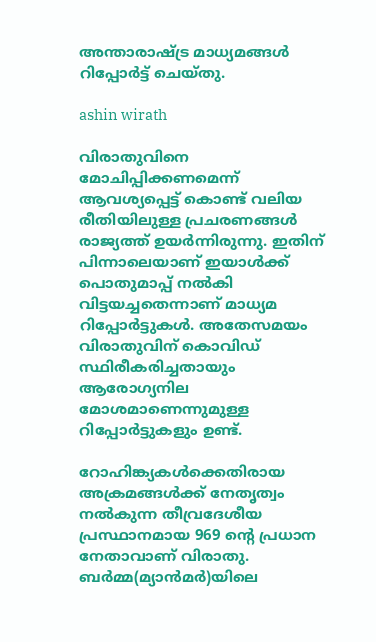അന്താരാഷ്ട്ര മാധ്യമങ്ങൾ റിപ്പോർട്ട് ചെയ്തു.

ashin wirath

വിരാതുവിനെ മോചിപ്പിക്കണമെന്ന് ആവശ്യപ്പെട്ട് കൊണ്ട് വലിയ രീതിയിലുള്ള പ്രചരണങ്ങൾ രാജ്യത്ത് ഉയർന്നിരുന്നു. ഇതിന് പിന്നാലെയാണ് ഇയാൾക്ക് പൊതുമാപ്പ് നൽകി വിട്ടയച്ചതെന്നാണ് മാധ്യമ റിപ്പോർട്ടുകൾ. അതേസമയം വിരാതുവിന് കൊവിഡ് സ്ഥിരീകരിച്ചതായും ആരോഗ്യനില മോശമാണെന്നുമുള്ള റിപ്പോർട്ടുകളും ഉണ്ട്.

റോഹിങ്ക്യകള്‍ക്കെതിരായ അക്രമങ്ങള്‍ക്ക് നേതൃത്വം നല്‍കുന്ന തീവ്രദേശീയ പ്രസ്ഥാനമായ 969 ന്റെ പ്രധാന നേതാവാണ് വിരാതു. ബര്‍മ്മ(മ്യാന്‍മര്‍)യിലെ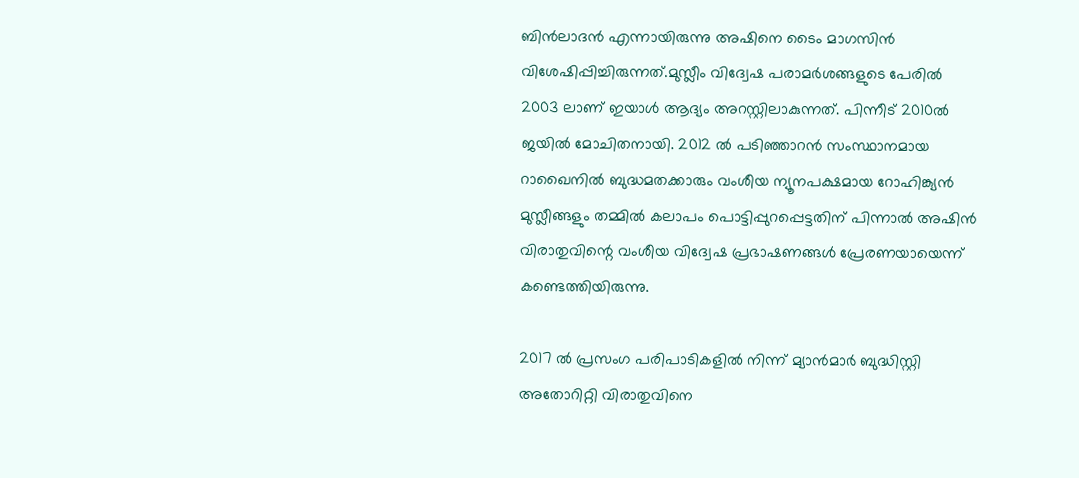ബിന്‍ലാദന്‍ എന്നായിരുന്നു അഷിനെ ടൈം മാഗസിന്‍ വിശേഷിപ്പിച്ചിരുന്നത്.മുസ്ലീം വിദ്വേഷ പരാമർശങ്ങളുടെ പേരിൽ 2003 ലാണ് ഇയാൾ ആദ്യം അറസ്റ്റിലാകുന്നത്. പിന്നീട് 2010ൽ ജയിൽ മോചിതനായി. 2012 ൽ പടിഞ്ഞാറൻ സംസ്ഥാനമായ റാഖൈനിൽ ബുദ്ധമതക്കാരും വംശീയ ന്യൂനപക്ഷമായ റോഹിങ്ക്യൻ മുസ്ലീങ്ങളും തമ്മിൽ കലാപം പൊട്ടിപ്പുറപ്പെട്ടതിന് പിന്നാൽ അഷിന്‍ വിരാതുവിന്റെ വംശീയ വിദ്വേഷ പ്രഭാഷണങ്ങൾ പ്രേരണയായെന്ന് കണ്ടെത്തിയിരുന്നു.

2017 ൽ‍ പ്രസംഗ പരിപാടികളിൽ നിന്ന് മ്യാൻമാർ ബുദ്ധിസ്റ്റി അതോറിറ്റി വിരാതുവിനെ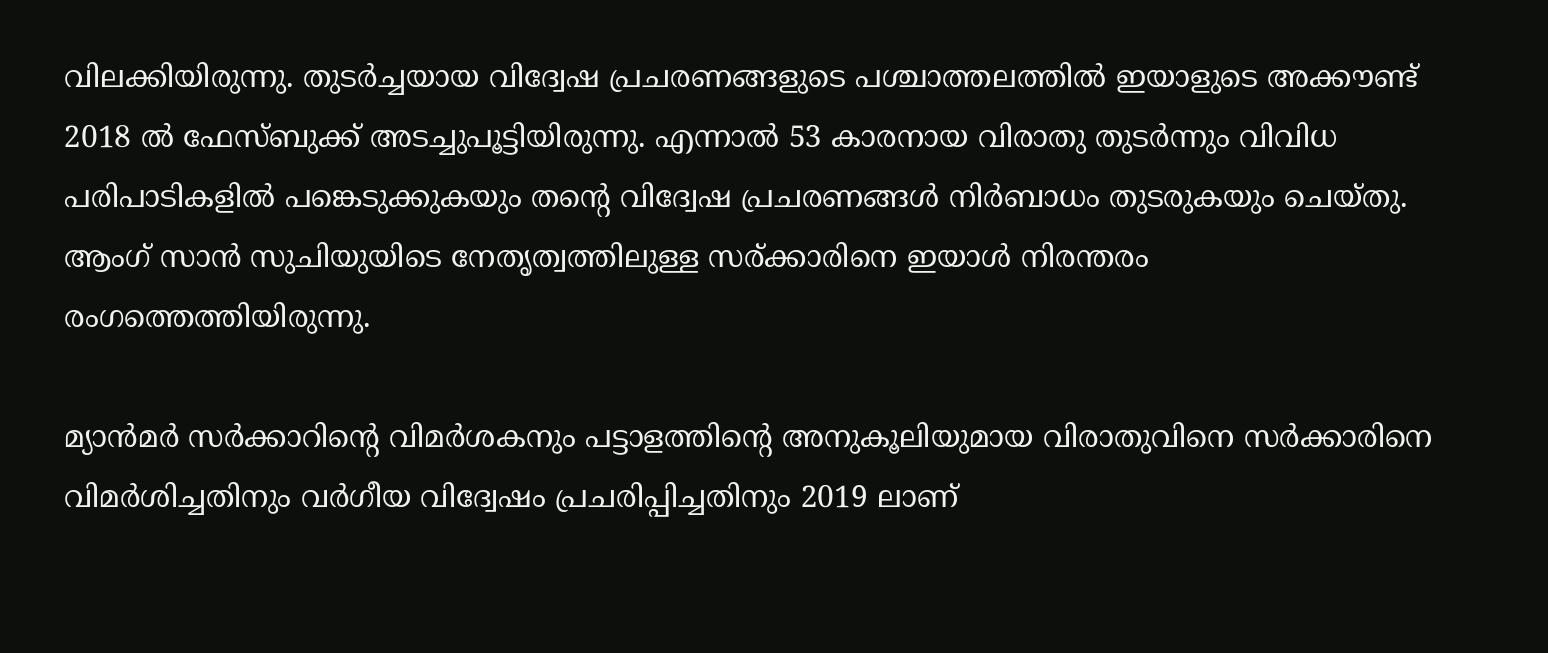വിലക്കിയിരുന്നു. തുടർച്ചയായ വിദ്വേഷ പ്രചരണങ്ങളുടെ പശ്ചാത്തലത്തിൽ ഇയാളുടെ അക്കൗണ്ട് 2018 ൽ ഫേസ്ബുക്ക് അടച്ചുപൂട്ടിയിരുന്നു. എന്നാൽ 53 കാരനായ വിരാതു തുടർന്നും വിവിധ പരിപാടികളിൽ പങ്കെടുക്കുകയും തന്റെ വിദ്വേഷ പ്രചരണങ്ങൾ നിർബാധം തുടരുകയും ചെയ്തു. ആംഗ് സാൻ സുചിയുയിടെ നേതൃത്വത്തിലുള്ള സര്‌ക്കാരിനെ ഇയാൾ നിരന്തരം രംഗത്തെത്തിയിരുന്നു.

മ്യാന്‍മര്‍ സര്‍ക്കാറിന്റെ വിമര്‍ശകനും പട്ടാളത്തിന്റെ അനുകൂലിയുമായ വിരാതുവിനെ സർക്കാരിനെ വിമർശിച്ചതിനും വർഗീയ വിദ്വേഷം പ്രചരിപ്പിച്ചതിനും 2019 ലാണ്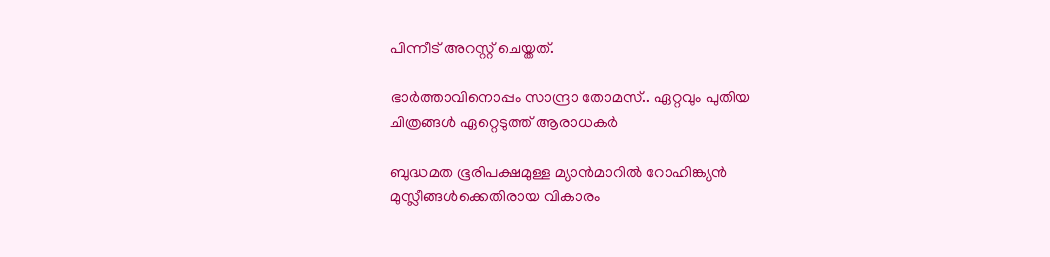പിന്നീട് അറസ്റ്റ് ചെയ്തത്.

ഭാർത്താവിനൊപ്പം സാന്ദ്രാ തോമസ്.. ഏറ്റവും പുതിയ ചിത്രങ്ങൾ ഏറ്റെടുത്ത് ആരാധകർ

ബുദ്ധമത ഭൂരിപക്ഷമുള്ള മ്യാൻമാറിൽ റോഹിങ്ക്യൻ മുസ്ലീങ്ങൾക്കെതിരായ വികാരം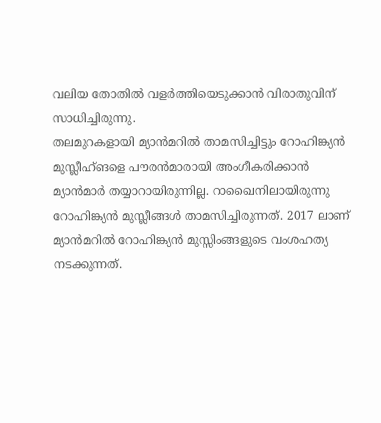വലിയ തോതിൽ വളർത്തിയെടുക്കാൻ വിരാതുവിന് സാധിച്ചിരുന്നു.
തലമുറകളായി മ്യാൻമറിൽ താമസിച്ചിട്ടും റോഹിങ്ക്യൻ മുസ്ലീഹ്ങളെ പൗരൻമാരായി അംഗീകരിക്കാൻ മ്യാൻമാർ തയ്യാറായിരുന്നില്ല. റാഖൈനിലായിരുന്നു റോഹിങ്ക്യൻ മുസ്ലീങ്ങൾ താമസിച്ചിരുന്നത്. 2017 ലാണ് മ്യാന്‍മറില്‍ റോഹിങ്ക്യന്‍ മുസ്സിംങ്ങളുടെ വംശഹത്യ നടക്കുന്നത്.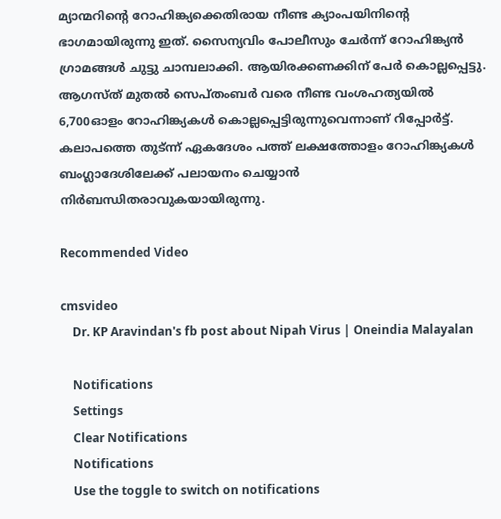മ്യാന്മറിന്റെ റോഹിങ്ക്യക്കെതിരായ നീണ്ട ക്യാംപയിനിന്റെ ഭാഗമായിരുന്നു ഇത്. സൈന്യവിം പോലീസും ചേർന്ന് റോഹിങ്ക്യൻ ഗ്രാമങ്ങൾ ചുട്ടു ചാമ്പലാക്കി. ആയിരക്കണക്കിന് പേർ കൊല്ലപ്പെട്ടു. ആഗസ്ത് മുതല്‍ സെപ്തംബര്‍ വരെ നീണ്ട വംശഹത്യയില്‍ 6,700ഓളം റോഹിങ്ക്യകൾ കൊല്ലപ്പെട്ടിരുന്നുവെന്നാണ് റിപ്പോർട്ട്. കലാപത്തെ തുട്‍ന്ന് ഏകദേശം പത്ത് ലക്ഷത്തോളം റോഹിങ്ക്യകൾ ബംഗ്ലാദേശിലേക്ക് പലായനം ചെയ്യാൻ നിർബന്ധിതരാവുകയായിരുന്നു.

Recommended Video

cmsvideo
    Dr. KP Aravindan's fb post about Nipah Virus | Oneindia Malayalan

    Notifications
    Settings
    Clear Notifications
    Notifications
    Use the toggle to switch on notifications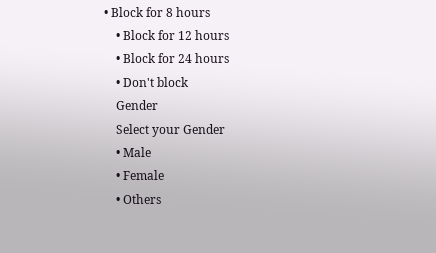• Block for 8 hours
    • Block for 12 hours
    • Block for 24 hours
    • Don't block
    Gender
    Select your Gender
    • Male
    • Female
    • Others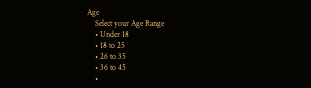Age
    Select your Age Range
    • Under 18
    • 18 to 25
    • 26 to 35
    • 36 to 45
    •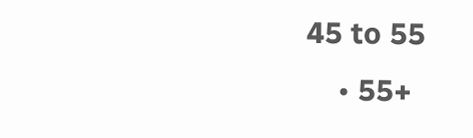45 to 55
    • 55+